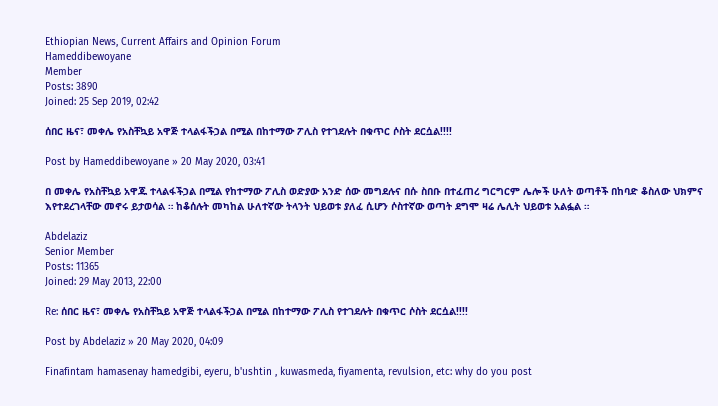Ethiopian News, Current Affairs and Opinion Forum
Hameddibewoyane
Member
Posts: 3890
Joined: 25 Sep 2019, 02:42

ሰበር ዜና፣ መቀሌ የአስቸኳይ አዋጅ ተላልፋችኃል በሚል በከተማው ፖሊስ የተገደሉት በቁጥር ሶስት ደርሷል!!!!

Post by Hameddibewoyane » 20 May 2020, 03:41

በ መቀሌ የአስቸኳይ አዋጁ ተላልፋችኃል በሚል የከተማው ፖሊስ ወድያው አንድ ሰው መግደሉና በሱ ስበቡ በተፈጠረ ግርግርም ሌሎች ሁለት ወጣቶች በከባድ ቆስለው ህክምና እየተደረገላቸው መኖሩ ይታወሳል ። ከቆሰሉት መካከል ሁለተኛው ትላንት ህይወቱ ያለፈ ሲሆን ሶስተኛው ወጣት ደግሞ ዛሬ ሌሊት ህይወቱ አልፏል ።

Abdelaziz
Senior Member
Posts: 11365
Joined: 29 May 2013, 22:00

Re: ሰበር ዜና፣ መቀሌ የአስቸኳይ አዋጅ ተላልፋችኃል በሚል በከተማው ፖሊስ የተገደሉት በቁጥር ሶስት ደርሷል!!!!

Post by Abdelaziz » 20 May 2020, 04:09

Finafintam hamasenay hamedgibi, eyeru, b'ushtin , kuwasmeda, fiyamenta, revulsion, etc: why do you post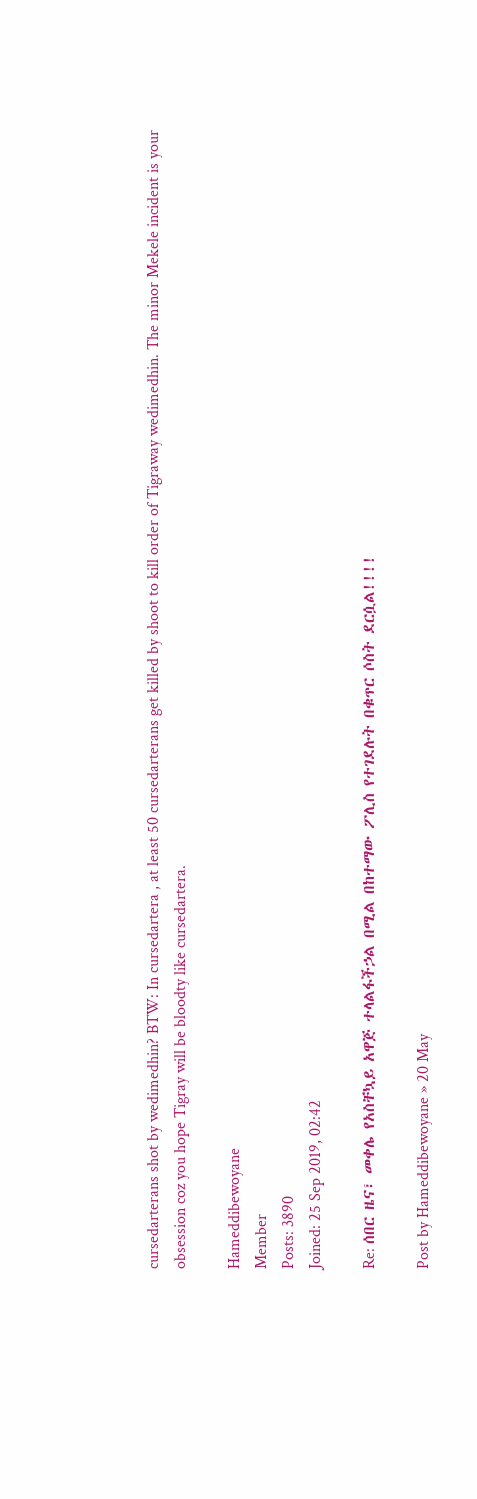cursedarterans shot by wedimedhin? BTW: In cursedartera , at least 50 cursedarterans get killed by shoot to kill order of Tigraway wedimedhin. The minor Mekele incident is your obsession coz you hope Tigray will be bloodty like cursedartera.

Hameddibewoyane
Member
Posts: 3890
Joined: 25 Sep 2019, 02:42

Re: ሰበር ዜና፣ መቀሌ የአስቸኳይ አዋጅ ተላልፋችኃል በሚል በከተማው ፖሊስ የተገደሉት በቁጥር ሶስት ደርሷል!!!!

Post by Hameddibewoyane » 20 May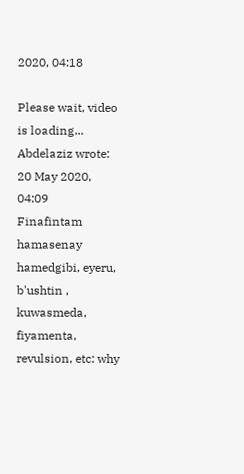2020, 04:18

Please wait, video is loading...
Abdelaziz wrote:
20 May 2020, 04:09
Finafintam hamasenay hamedgibi, eyeru, b'ushtin , kuwasmeda, fiyamenta, revulsion, etc: why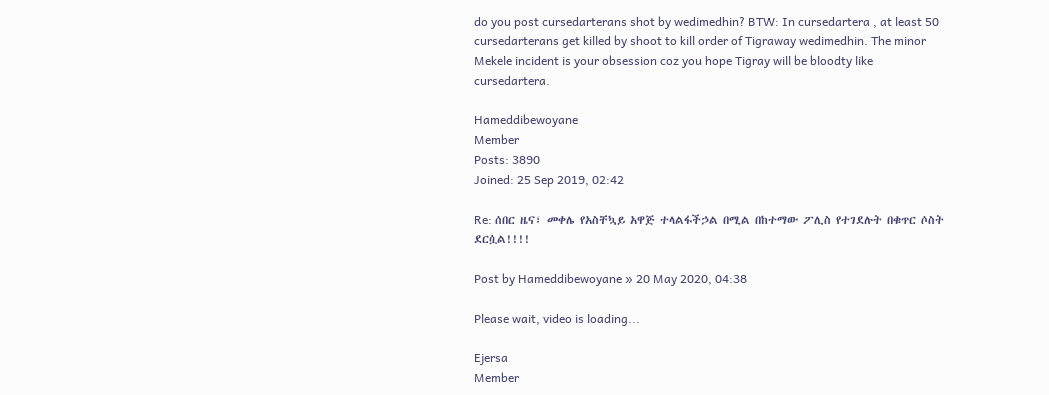do you post cursedarterans shot by wedimedhin? BTW: In cursedartera , at least 50 cursedarterans get killed by shoot to kill order of Tigraway wedimedhin. The minor Mekele incident is your obsession coz you hope Tigray will be bloodty like cursedartera.

Hameddibewoyane
Member
Posts: 3890
Joined: 25 Sep 2019, 02:42

Re: ሰበር ዜና፣ መቀሌ የአስቸኳይ አዋጅ ተላልፋችኃል በሚል በከተማው ፖሊስ የተገደሉት በቁጥር ሶስት ደርሷል!!!!

Post by Hameddibewoyane » 20 May 2020, 04:38

Please wait, video is loading...

Ejersa
Member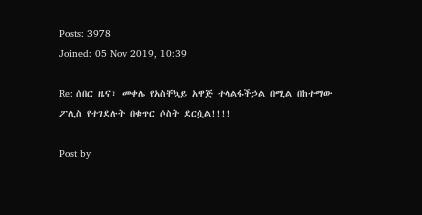Posts: 3978
Joined: 05 Nov 2019, 10:39

Re: ሰበር ዜና፣ መቀሌ የአስቸኳይ አዋጅ ተላልፋችኃል በሚል በከተማው ፖሊስ የተገደሉት በቁጥር ሶስት ደርሷል!!!!

Post by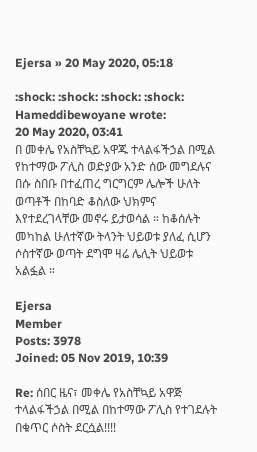Ejersa » 20 May 2020, 05:18

:shock: :shock: :shock: :shock:
Hameddibewoyane wrote:
20 May 2020, 03:41
በ መቀሌ የአስቸኳይ አዋጁ ተላልፋችኃል በሚል የከተማው ፖሊስ ወድያው አንድ ሰው መግደሉና በሱ ስበቡ በተፈጠረ ግርግርም ሌሎች ሁለት ወጣቶች በከባድ ቆስለው ህክምና እየተደረገላቸው መኖሩ ይታወሳል ። ከቆሰሉት መካከል ሁለተኛው ትላንት ህይወቱ ያለፈ ሲሆን ሶስተኛው ወጣት ደግሞ ዛሬ ሌሊት ህይወቱ አልፏል ።

Ejersa
Member
Posts: 3978
Joined: 05 Nov 2019, 10:39

Re: ሰበር ዜና፣ መቀሌ የአስቸኳይ አዋጅ ተላልፋችኃል በሚል በከተማው ፖሊስ የተገደሉት በቁጥር ሶስት ደርሷል!!!!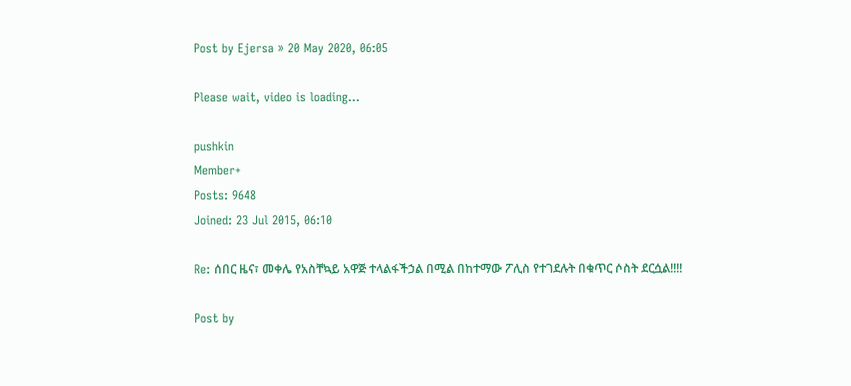Post by Ejersa » 20 May 2020, 06:05

Please wait, video is loading...

pushkin
Member+
Posts: 9648
Joined: 23 Jul 2015, 06:10

Re: ሰበር ዜና፣ መቀሌ የአስቸኳይ አዋጅ ተላልፋችኃል በሚል በከተማው ፖሊስ የተገደሉት በቁጥር ሶስት ደርሷል!!!!

Post by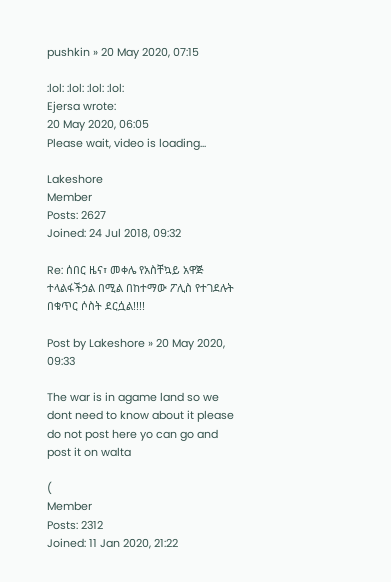pushkin » 20 May 2020, 07:15

:lol: :lol: :lol: :lol:
Ejersa wrote:
20 May 2020, 06:05
Please wait, video is loading...

Lakeshore
Member
Posts: 2627
Joined: 24 Jul 2018, 09:32

Re: ሰበር ዜና፣ መቀሌ የአስቸኳይ አዋጅ ተላልፋችኃል በሚል በከተማው ፖሊስ የተገደሉት በቁጥር ሶስት ደርሷል!!!!

Post by Lakeshore » 20 May 2020, 09:33

The war is in agame land so we dont need to know about it please do not post here yo can go and post it on walta

(
Member
Posts: 2312
Joined: 11 Jan 2020, 21:22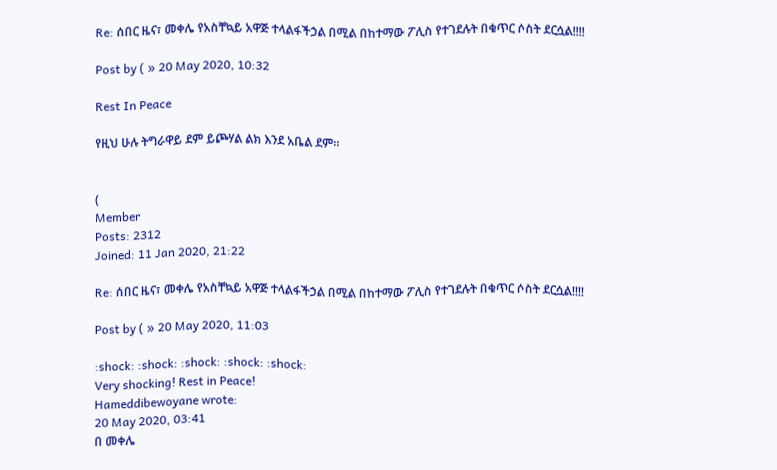Re: ሰበር ዜና፣ መቀሌ የአስቸኳይ አዋጅ ተላልፋችኃል በሚል በከተማው ፖሊስ የተገደሉት በቁጥር ሶስት ደርሷል!!!!

Post by ( » 20 May 2020, 10:32

Rest In Peace

የዚህ ሁሉ ትግራዋይ ደም ይጮሃል ልክ እንደ አቤል ደም።


(
Member
Posts: 2312
Joined: 11 Jan 2020, 21:22

Re: ሰበር ዜና፣ መቀሌ የአስቸኳይ አዋጅ ተላልፋችኃል በሚል በከተማው ፖሊስ የተገደሉት በቁጥር ሶስት ደርሷል!!!!

Post by ( » 20 May 2020, 11:03

:shock: :shock: :shock: :shock: :shock:
Very shocking! Rest in Peace!
Hameddibewoyane wrote:
20 May 2020, 03:41
በ መቀሌ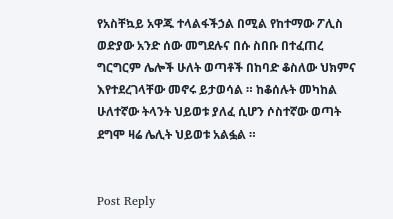የአስቸኳይ አዋጁ ተላልፋችኃል በሚል የከተማው ፖሊስ ወድያው አንድ ሰው መግደሉና በሱ ስበቡ በተፈጠረ ግርግርም ሌሎች ሁለት ወጣቶች በከባድ ቆስለው ህክምና እየተደረገላቸው መኖሩ ይታወሳል ። ከቆሰሉት መካከል ሁለተኛው ትላንት ህይወቱ ያለፈ ሲሆን ሶስተኛው ወጣት ደግሞ ዛሬ ሌሊት ህይወቱ አልፏል ።


Post Reply